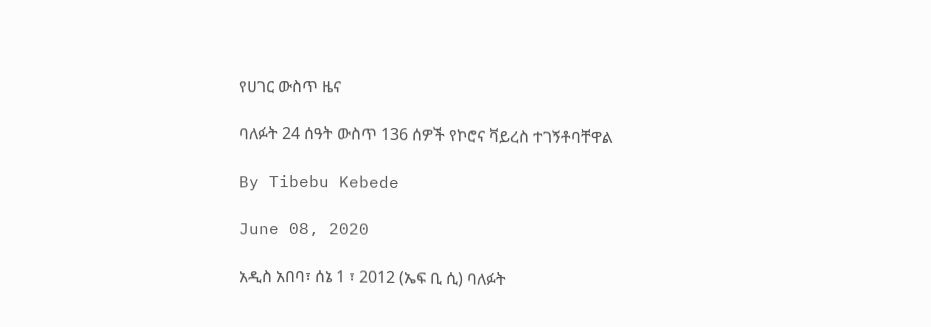የሀገር ውስጥ ዜና

ባለፉት 24 ሰዓት ውስጥ 136 ሰዎች የኮሮና ቫይረስ ተገኝቶባቸዋል

By Tibebu Kebede

June 08, 2020

አዲስ አበባ፣ ሰኔ 1 ፣ 2012 (ኤፍ ቢ ሲ) ባለፉት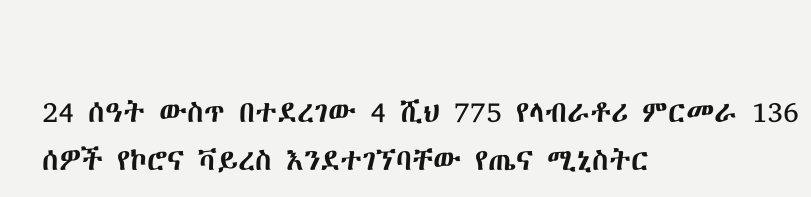24 ሰዓት ውስጥ በተደረገው 4 ሺህ 775 የላብራቶሪ ምርመራ 136 ሰዎች የኮሮና ቫይረስ እንደተገኘባቸው የጤና ሚኒስትር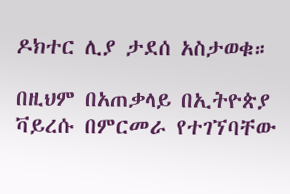ዶክተር ሊያ ታደሰ አስታወቁ።

በዚህም በአጠቃላይ በኢትዮጵያ ቫይረሱ በምርመራ የተገኘባቸው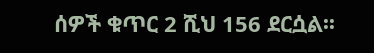ሰዎች ቁጥር 2 ሺህ 156 ደርሷል፡፡